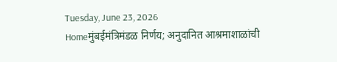Tuesday, June 23, 2026
Homeमुंबईमंत्रिमंडळ निर्णय; अनुदानित आश्रमाशाळांची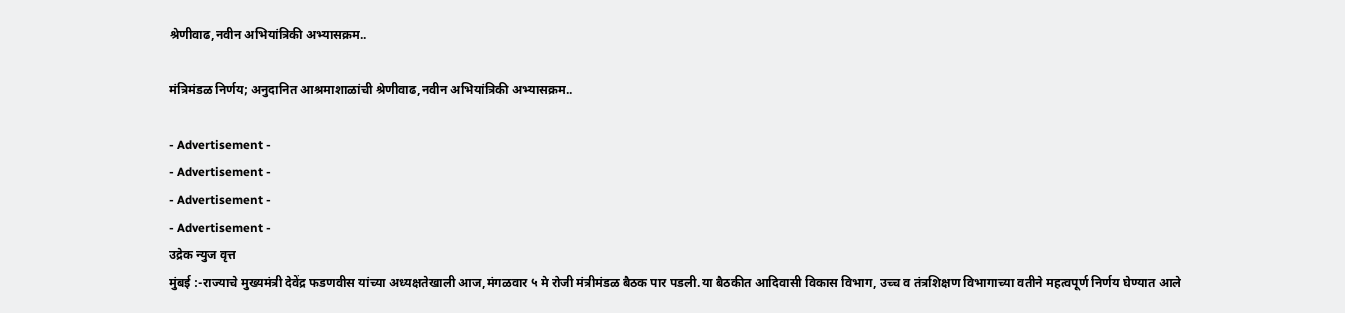श्रेणीवाढ,नवीन अभियांत्रिकी अभ्यासक्रम..

मंत्रिमंडळ निर्णय; अनुदानित आश्रमाशाळांची श्रेणीवाढ,नवीन अभियांत्रिकी अभ्यासक्रम..

- Advertisement -
- Advertisement -
- Advertisement -
- Advertisement -
उद्रेक न्युज वृत्त
मुंबई :-राज्याचे मुख्यमंत्री देवेंद्र फडणवीस यांच्या अध्यक्षतेखाली आज,मंगळवार ५ मे रोजी मंत्रीमंडळ बैठक पार पडली.या बैठकीत आदिवासी विकास विभाग, उच्च व तंत्रशिक्षण विभागाच्या वतीने महत्वपूर्ण निर्णय घेण्यात आले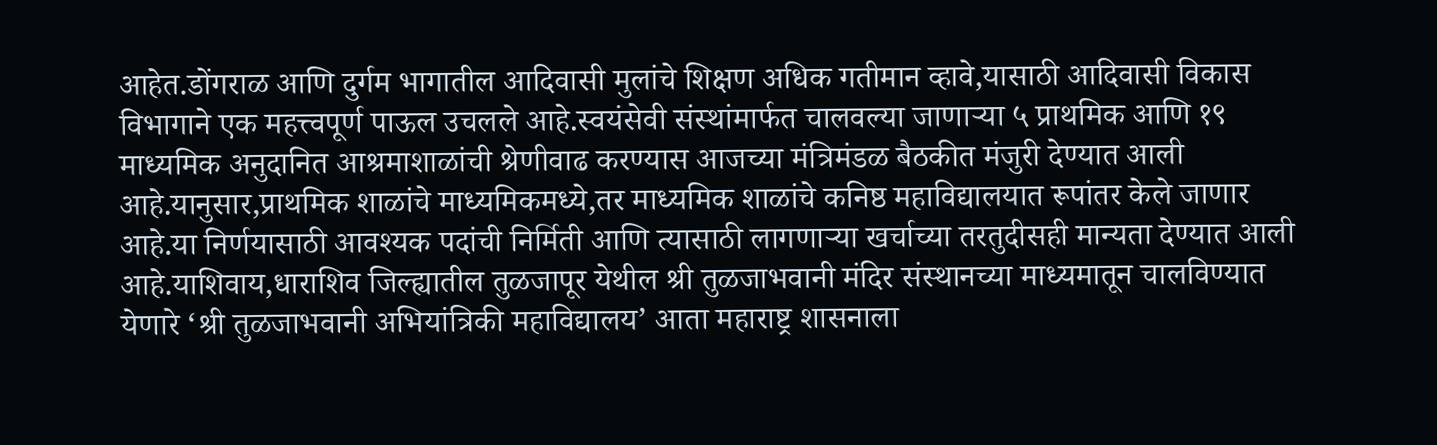आहेत.डोंगराळ आणि दुर्गम भागातील आदिवासी मुलांचे शिक्षण अधिक गतीमान व्हावे,यासाठी आदिवासी विकास विभागाने एक महत्त्वपूर्ण पाऊल उचलले आहे.स्वयंसेवी संस्थांमार्फत चालवल्या जाणाऱ्या ५ प्राथमिक आणि १९ माध्यमिक अनुदानित आश्रमाशाळांची श्रेणीवाढ करण्यास आजच्या मंत्रिमंडळ बैठकीत मंजुरी देण्यात आली आहे.यानुसार,प्राथमिक शाळांचे माध्यमिकमध्ये,तर माध्यमिक शाळांचे कनिष्ठ महाविद्यालयात रूपांतर केले जाणार आहे.या निर्णयासाठी आवश्यक पदांची निर्मिती आणि त्यासाठी लागणाऱ्या खर्चाच्या तरतुदीसही मान्यता देण्यात आली आहे.याशिवाय,धाराशिव जिल्ह्यातील तुळजापूर येथील श्री तुळजाभवानी मंदिर संस्थानच्या माध्यमातून चालविण्यात येणारे ‘श्री तुळजाभवानी अभियांत्रिकी महाविद्यालय’ आता महाराष्ट्र शासनाला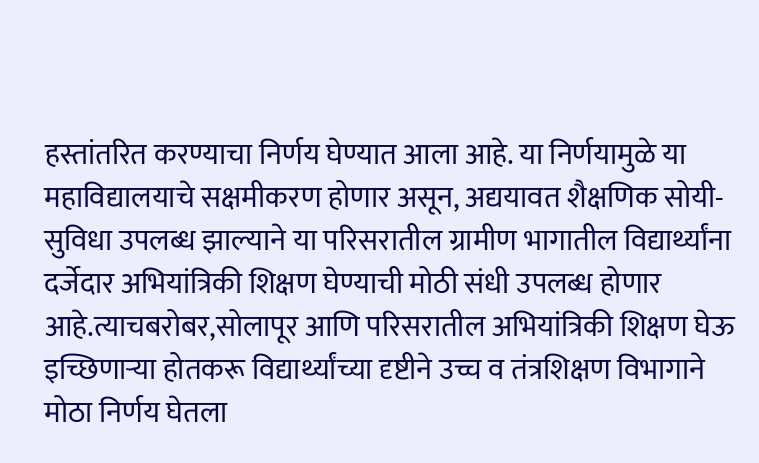हस्तांतरित करण्याचा निर्णय घेण्यात आला आहे. या निर्णयामुळे या महाविद्यालयाचे सक्षमीकरण होणार असून, अद्ययावत शैक्षणिक सोयी-सुविधा उपलब्ध झाल्याने या परिसरातील ग्रामीण भागातील विद्यार्थ्यांना दर्जेदार अभियांत्रिकी शिक्षण घेण्याची मोठी संधी उपलब्ध होणार आहे.त्याचबरोबर,सोलापूर आणि परिसरातील अभियांत्रिकी शिक्षण घेऊ इच्छिणाऱ्या होतकरू विद्यार्थ्यांच्या दृष्टीने उच्च व तंत्रशिक्षण विभागाने मोठा निर्णय घेतला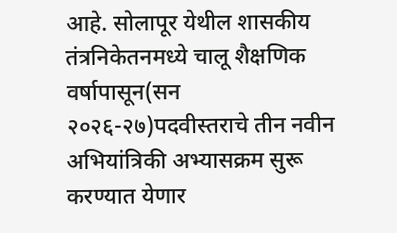आहे. सोलापूर येथील शासकीय तंत्रनिकेतनमध्ये चालू शैक्षणिक वर्षापासून(सन २०२६-२७)पदवीस्तराचे तीन नवीन अभियांत्रिकी अभ्यासक्रम सुरू करण्यात येणार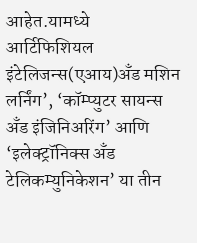आहेत.यामध्ये
आर्टिफिशियल इंटेलिजन्स(एआय)अँड मशिन लर्निंग’, ‘कॉम्प्युटर सायन्स अँड इंजिनिअरिंग’ आणि ‘इलेक्ट्रॉनिक्स अँड टेलिकम्युनिकेशन’ या तीन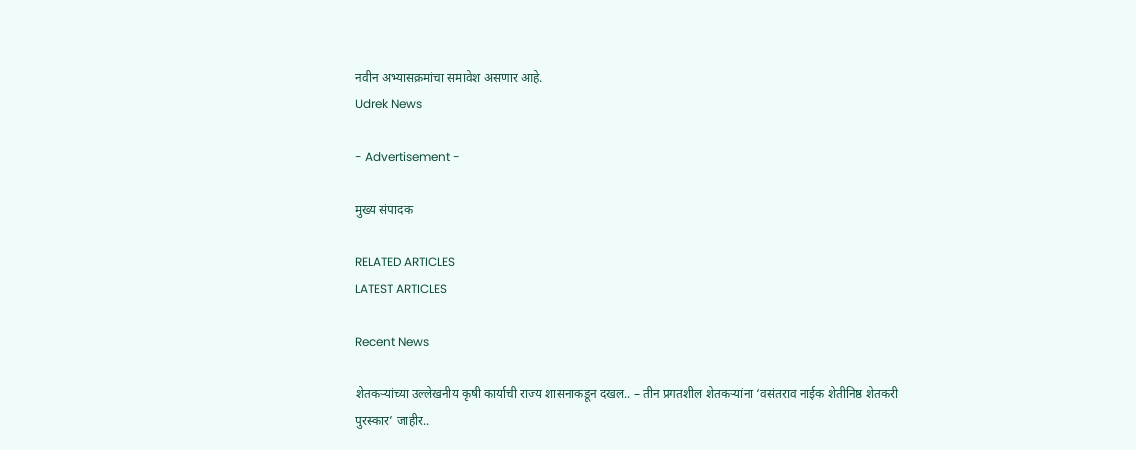नवीन अभ्यासक्रमांचा समावेश असणार आहे.
Udrek News

- Advertisement -

मुख्य संपादक

RELATED ARTICLES
LATEST ARTICLES

Recent News

शेतकऱ्यांच्या उल्लेखनीय कृषी कार्याची राज्य शासनाकडून दखल.. – तीन प्रगतशील शेतकऱ्यांना ‘वसंतराव नाईक शेतीनिष्ठ शेतकरी पुरस्कार’ जाहीर..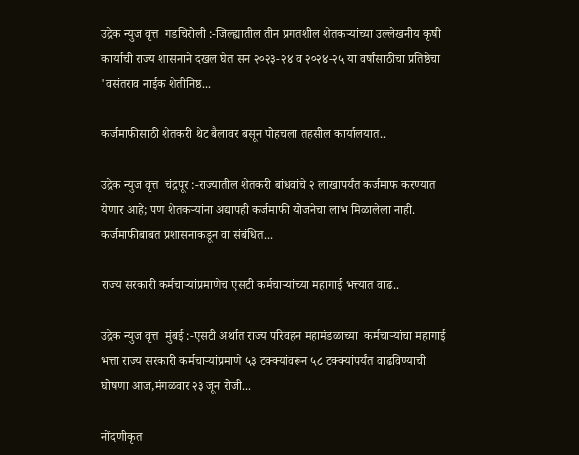उद्रेक न्युज वृत्त  गडचिरोली :-जिल्ह्यातील तीन प्रगतशील शेतकऱ्यांच्या उल्लेखनीय कृषी कार्याची राज्य शासनाने दखल घेत सन २०२३-२४ व २०२४-२५ या वर्षांसाठीचा प्रतिष्ठेचा 'वसंतराव नाईक शेतीनिष्ठ...

कर्जमाफीसाठी शेतकरी थेट बैलावर बसून पोहचला तहसील कार्यालयात..

उद्रेक न्युज वृत्त  चंद्रपूर :-राज्यातील शेतकरी बांधवांचे २ लाखापर्यंत कर्जमाफ करण्यात येणार आहे; पण शेतकऱ्यांना अद्यापही कर्जमाफी योजनेचा लाभ मिळालेला नाही. कर्जमाफीबाबत प्रशासनाकडून वा संबंधित...

राज्य सरकारी कर्मचाऱ्यांप्रमाणेच एसटी कर्मचाऱ्यांच्या महागाई भत्त्यात वाढ..

उद्रेक न्युज वृत्त  मुंबई :-एसटी अर्थात राज्य परिवहन महामंडळाच्या  कर्मचाऱ्यांचा महागाई भत्ता राज्य सरकारी कर्मचाऱ्यांप्रमाणे ५३ टक्क्यांवरून ५८ टक्क्यांपर्यंत वाढविण्याची घोषणा आज,मंगळवार २३ जून रोजी...

नोंदणीकृत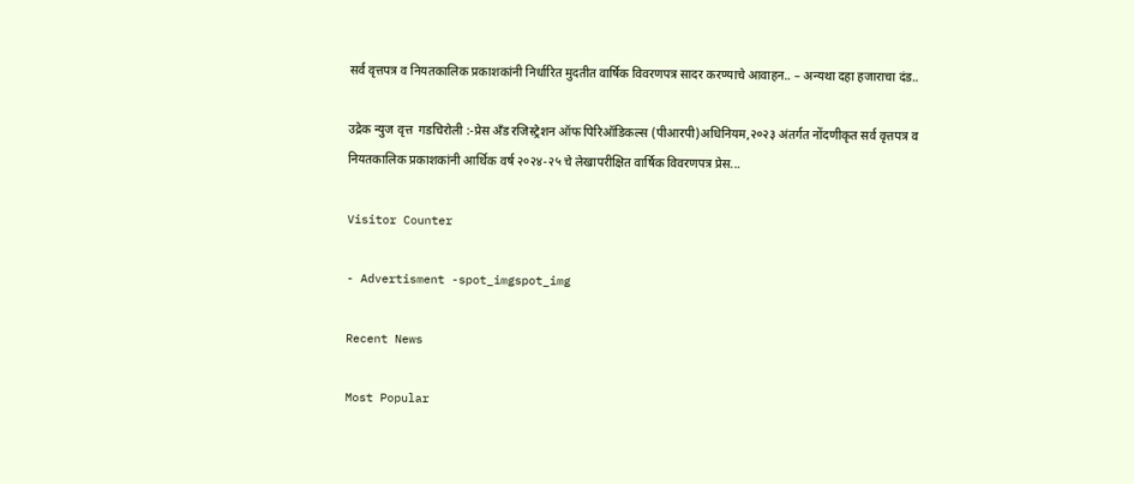सर्व वृत्तपत्र व नियतकालिक प्रकाशकांनी निर्धारित मुदतीत वार्षिक विवरणपत्र सादर करण्याचे आवाहन.. – अन्यथा दहा हजाराचा दंड..

उद्रेक न्युज वृत्त  गडचिरोली :-प्रेस अँड रजिस्ट्रेशन ऑफ पिरिऑडिकल्स (पीआरपी)अधिनियम,२०२३ अंतर्गत नोंदणीकृत सर्व वृत्तपत्र व नियतकालिक प्रकाशकांनी आर्थिक वर्ष २०२४-२५ चे लेखापरीक्षित वार्षिक विवरणपत्र प्रेस...

Visitor Counter

- Advertisment -spot_imgspot_img

Recent News

Most Popular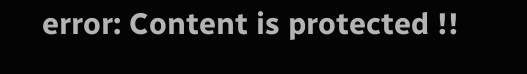error: Content is protected !!